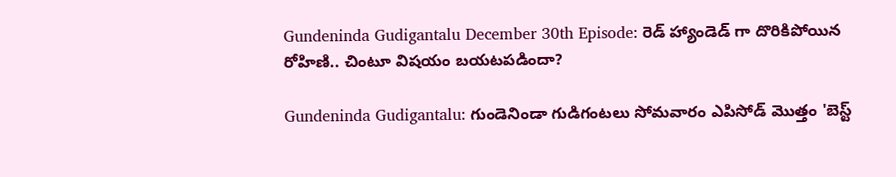Gundeninda Gudigantalu December 30th Episode: రెడ్ హ్యాండెడ్ గా దొరికిపోయిన రోహిణి.. చింటూ విషయం బయటపడిందా?

Gundeninda Gudigantalu: గుండెనిండా గుడిగంటలు సోమవారం ఎపిసోడ్ మొత్తం 'బెస్ట్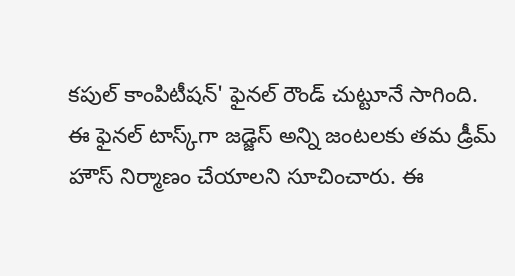కపుల్ కాంపిటీషన్' ఫైనల్ రౌండ్ చుట్టూనే సాగింది. ఈ ఫైనల్ టాస్క్‌గా జడ్జెస్ అన్ని జంటలకు తమ డ్రీమ్ హౌస్ నిర్మాణం చేయాలని సూచించారు. ఈ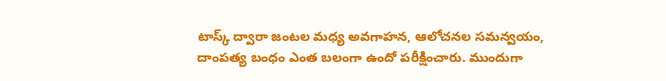టాస్క్ ద్వారా జంటల మధ్య అవగాహన, ఆలోచనల సమన్వయం, దాంపత్య బంధం ఎంత బలంగా ఉందో పరీక్షించారు. ముందుగా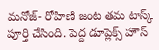మనోజ్- రోహిణి జంట తమ టాస్క్ పూర్తి చేసింది. పెద్ద డూప్లెక్స్ హౌస్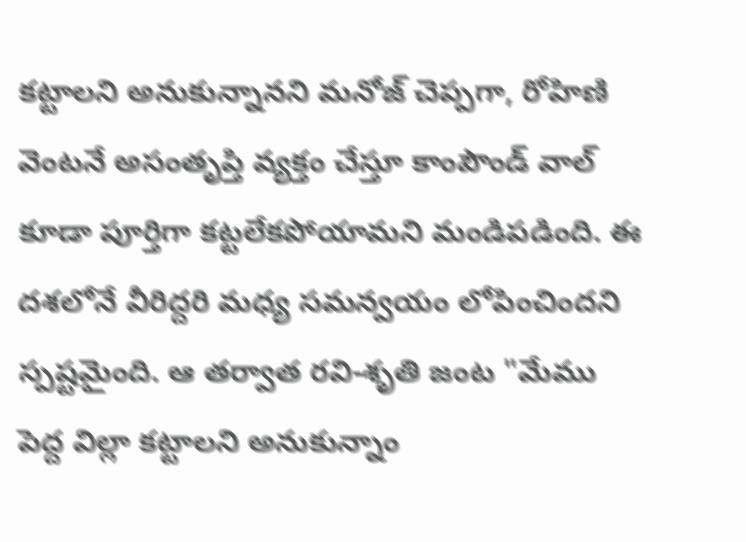కట్టాలని అనుకున్నానని మనోజ్ చెప్పగా, రోహిణి వెంటనే అసంతృప్తి వ్యక్తం చేస్తూ కాంపౌండ్ వాల్ కూడా పూర్తిగా కట్టలేకపోయామని మండిపడింది. ఈ దశలోనే వీరిద్దరి మధ్య సమన్వయం లోపించిందని స్పష్టమైంది. ఆ తర్వాత రవి-శృతి జంట "మేము పెద్ద విల్లా కట్టాలని అనుకున్నాం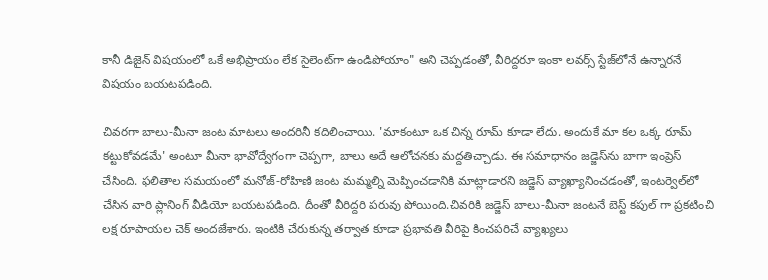కానీ డిజైన్ విషయంలో ఒకే అభిప్రాయం లేక సైలెంట్‌గా ఉండిపోయాం" అని చెప్పడంతో, వీరిద్దరూ ఇంకా లవర్స్ స్టేజ్‌లోనే ఉన్నారనే విషయం బయటపడింది.

చివరగా బాలు-మీనా జంట మాటలు అందరినీ కదిలించాయి. 'మాకంటూ ఒక చిన్న రూమ్ కూడా లేదు. అందుకే మా కల ఒక్క రూమ్ కట్టుకోవడమే' అంటూ మీనా భావోద్వేగంగా చెప్పగా, బాలు అదే ఆలోచనకు మద్దతిచ్చాడు. ఈ సమాధానం జడ్జెస్‌ను బాగా ఇంప్రెస్ చేసింది. ఫలితాల సమయంలో మనోజ్-రోహిణి జంట మమ్మల్ని మెప్పించడానికి మాట్లాడారని జడ్జెస్ వ్యాఖ్యానించడంతో, ఇంటర్వెల్‌లో చేసిన వారి ప్లానింగ్ వీడియో బయటపడింది. దీంతో వీరిద్దరి పరువు పోయింది.చివరికి జడ్జెస్ బాలు-మీనా జంటనే బెస్ట్ కపుల్ గా ప్రకటించి లక్ష రూపాయల చెక్ అందజేశారు. ఇంటికి చేరుకున్న తర్వాత కూడా ప్రభావతి వీరిపై కించపరిచే వ్యాఖ్యలు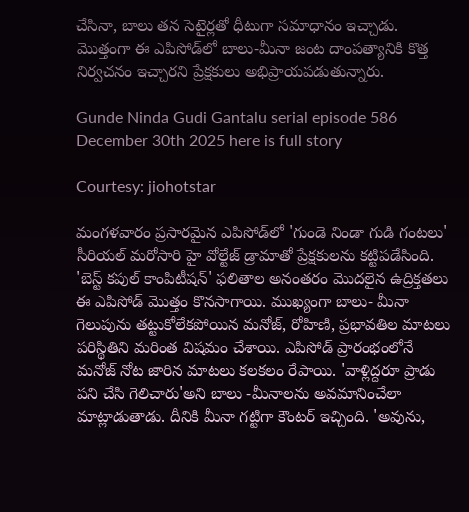చేసినా, బాలు తన సెటైర్లతో ధీటుగా సమాధానం ఇచ్చాడు. మొత్తంగా ఈ ఎపిసోడ్‌లో బాలు-మీనా జంట దాంపత్యానికి కొత్త నిర్వచనం ఇచ్చారని ప్రేక్షకులు అభిప్రాయపడుతున్నారు.

Gunde Ninda Gudi Gantalu serial episode 586 December 30th 2025 here is full story

Courtesy: jiohotstar

మంగళవారం ప్రసారమైన ఎపిసోడ్‌లో 'గుండె నిండా గుడి గంటలు' సీరియల్ మరోసారి హై వోల్టేజ్ డ్రామాతో ప్రేక్షకులను కట్టిపడేసింది. 'బెస్ట్ కపుల్ కాంపిటీషన్' ఫలితాల అనంతరం మొదలైన ఉద్రిక్తతలు ఈ ఎపిసోడ్ మొత్తం కొనసాగాయి. ముఖ్యంగా బాలు- మీనా గెలుపును తట్టుకోలేకపోయిన మనోజ్, రోహిణి, ప్రభావతిల మాటలు పరిస్థితిని మరింత విషమం చేశాయి. ఎపిసోడ్ ప్రారంభంలోనే మనోజ్ నోట జారిన మాటలు కలకలం రేపాయి. 'వాళ్లిద్దరూ ప్రాడు పని చేసి గెలిచారు'అని బాలు -మీనాలను అవమానించేలా మాట్లాడుతాడు. దీనికి మీనా గట్టిగా కౌంటర్ ఇచ్చింది. 'అవును,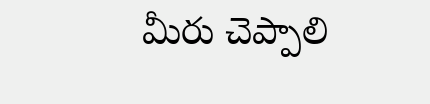మీరు చెప్పాలి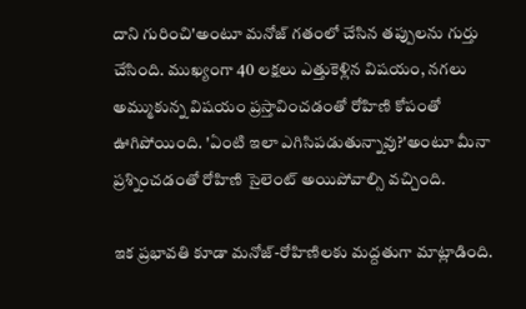దాని గురించి'అంటూ మనోజ్ గతంలో చేసిన తప్పులను గుర్తు చేసింది. ముఖ్యంగా 40 లక్షలు ఎత్తుకెళ్లిన విషయం, నగలు అమ్ముకున్న విషయం ప్రస్తావించడంతో రోహిణి కోపంతో ఊగిపోయింది. 'ఏంటి ఇలా ఎగిసిపడుతున్నావు?'అంటూ మీనా ప్రశ్నించడంతో రోహిణి సైలెంట్ అయిపోవాల్సి వచ్చింది.

ఇక ప్రభావతి కూడా మనోజ్-రోహిణిలకు మద్దతుగా మాట్లాడింది.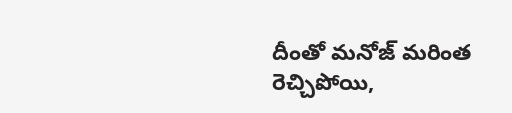దీంతో మనోజ్ మరింత రెచ్చిపోయి,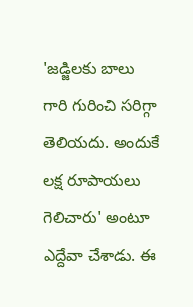'జడ్జిలకు బాలు గారి గురించి సరిగ్గా తెలియదు. అందుకే లక్ష రూపాయలు గెలిచారు' అంటూ ఎద్దేవా చేశాడు. ఈ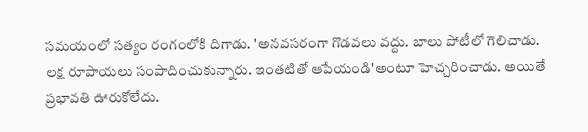సమయంలో సత్యం రంగంలోకి దిగాడు. 'అనవసరంగా గొడవలు వద్దు. బాలు పోటీలో గెలిచాడు. లక్ష రూపాయలు సంపాదించుకున్నారు. ఇంతటితో ఆపేయండి'అంటూ హెచ్చరించాడు. అయితే ప్రభావతి ఊరుకోలేదు.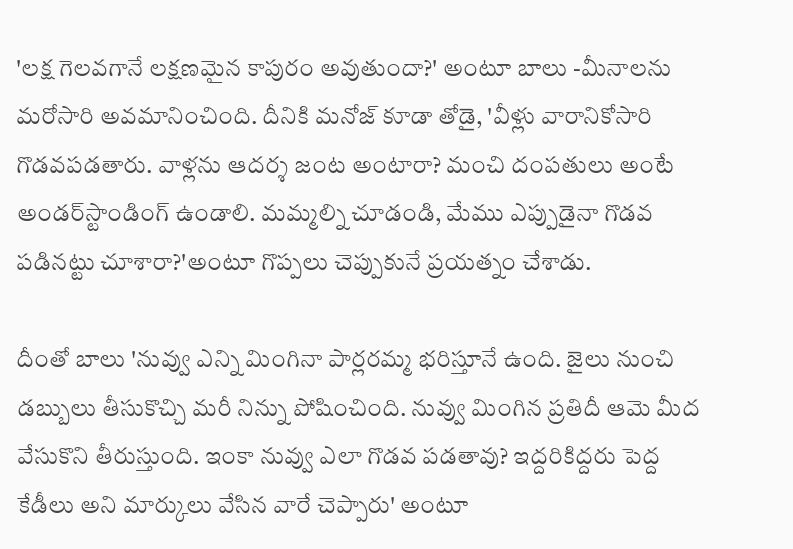'లక్ష గెలవగానే లక్షణమైన కాపురం అవుతుందా?' అంటూ బాలు -మీనాలను మరోసారి అవమానించింది. దీనికి మనోజ్ కూడా తోడై, 'వీళ్లు వారానికోసారి గొడవపడతారు. వాళ్లను ఆదర్శ జంట అంటారా? మంచి దంపతులు అంటే అండర్‌స్టాండింగ్ ఉండాలి. మమ్మల్ని చూడండి, మేము ఎప్పుడైనా గొడవ పడినట్టు చూశారా?'అంటూ గొప్పలు చెప్పుకునే ప్రయత్నం చేశాడు.

దీంతో బాలు 'నువ్వు ఎన్ని మింగినా పార్లరమ్మ భరిస్తూనే ఉంది. జైలు నుంచి డబ్బులు తీసుకొచ్చి మరీ నిన్ను పోషించింది. నువ్వు మింగిన ప్రతిదీ ఆమె మీద వేసుకొని తీరుస్తుంది. ఇంకా నువ్వు ఎలా గొడవ పడతావు? ఇద్దరికిద్దరు పెద్ద కేడీలు అని మార్కులు వేసిన వారే చెప్పారు' అంటూ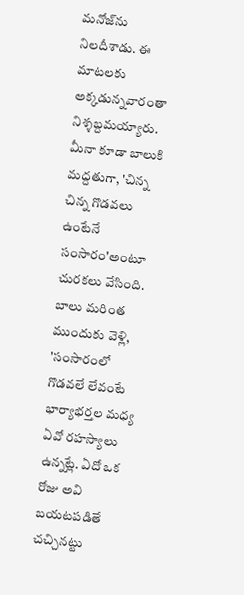మనోజ్‌ను నిలదీశాడు. ఈ మాటలకు అక్కడున్నవారంతా నిశ్శబ్దమయ్యారు. మీనా కూడా బాలుకి మద్దతుగా, 'చిన్న చిన్న గొడవలు ఉంటేనే సంసారం'అంటూ చురకలు వేసింది. బాలు మరింత ముందుకు వెళ్లి, 'సంసారంలో గొడవలే లేవంటే భార్యాభర్తల మధ్య ఏవో రహస్యాలు ఉన్నట్లే. ఏదో ఒక రోజు అవి బయటపడితే చచ్చినట్టు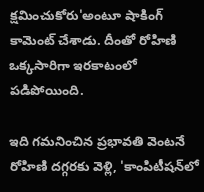క్షమించుకోరు'అంటూ షాకింగ్ కామెంట్ చేశాడు. దీంతో రోహిణి ఒక్కసారిగా ఇరకాటంలో పడిపోయింది.

ఇది గమనించిన ప్రభావతి వెంటనే రోహిణి దగ్గరకు వెళ్లి, 'కాంపిటీషన్‌లో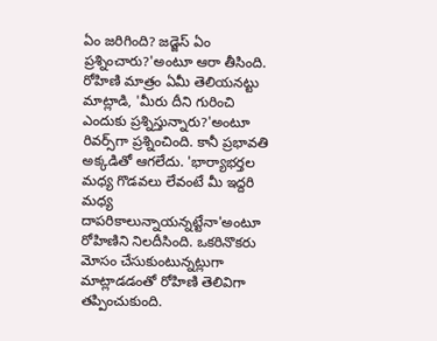ఏం జరిగింది? జడ్జెస్ ఏం ప్రశ్నించారు?'అంటూ ఆరా తీసింది. రోహిణి మాత్రం ఏమీ తెలియనట్టు మాట్లాడి, 'మీరు దీని గురించి ఎందుకు ప్రశ్నిస్తున్నారు?'అంటూ రివర్స్‌గా ప్రశ్నించింది. కానీ ప్రభావతి అక్కడితో ఆగలేదు. 'భార్యాభర్తల మధ్య గొడవలు లేవంటే మీ ఇద్దరి మధ్య దాపరికాలున్నాయన్నట్టేనా'అంటూ రోహిణిని నిలదీసింది. ఒకరినొకరు మోసం చేసుకుంటున్నట్లుగా మాట్లాడడంతో రోహిణి తెలివిగా తప్పించుకుంది.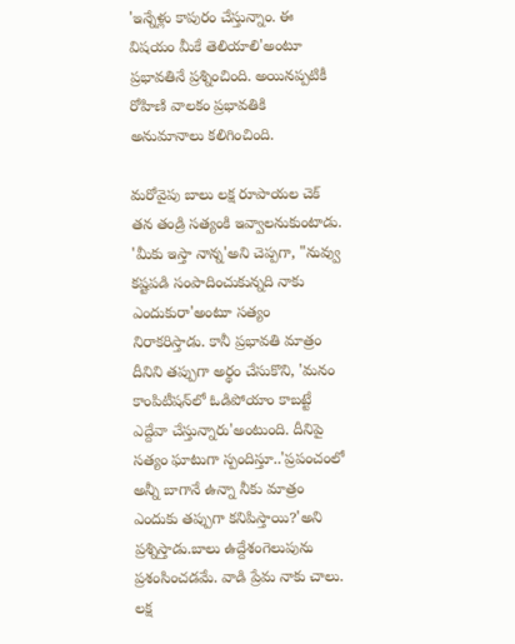'ఇన్నేళ్లు కాపురం చేస్తున్నాం. ఈ విషయం మీకే తెలియాలి'అంటూ ప్రభావతినే ప్రశ్నించింది. అయినప్పటికీ రోహిణి వాలకం ప్రభావతికి అనుమానాలు కలిగించింది.

మరోవైపు బాలు లక్ష రూపాయల చెక్ తన తండ్రి సత్యంకి ఇవ్వాలనుకుంటాడు. 'మీకు ఇస్తా నాన్న'అని చెప్పగా, "నువ్వు కష్టపడి సంపాదించుకున్నది నాకు ఎందుకురా'అంటూ సత్యం నిరాకరిస్తాడు. కానీ ప్రభావతి మాత్రం దీనిని తప్పుగా అర్థం చేసుకొని, 'మనం కాంపిటీషన్‌లో ఓడిపోయాం కాబట్టే ఎద్దేవా చేస్తున్నారు'అంటుంది. దీనిపై సత్యం ఘాటుగా స్పందిస్తూ..'ప్రపంచంలో అన్నీ బాగానే ఉన్నా నీకు మాత్రం ఎందుకు తప్పుగా కనిపిస్తాయి?'అని ప్రశ్నిస్తాడు.బాలు ఉద్దేశంగెలుపును ప్రశంసించడమే. వాడి ప్రేమ నాకు చాలు. లక్ష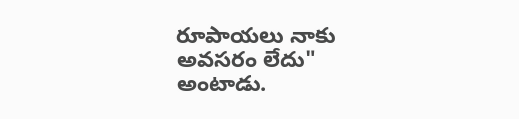రూపాయలు నాకు అవసరం లేదు" అంటాడు.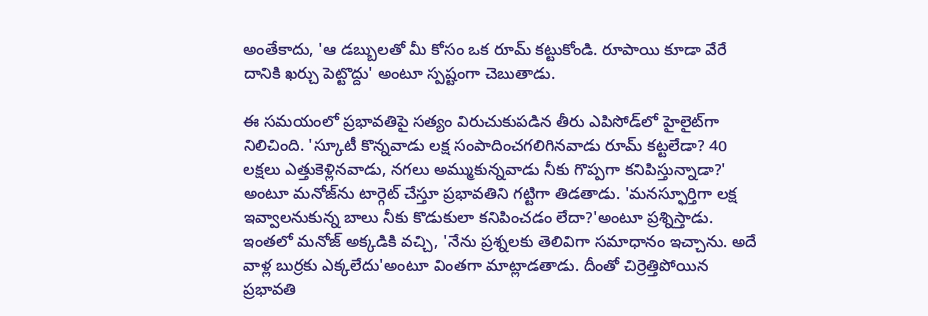అంతేకాదు, 'ఆ డబ్బులతో మీ కోసం ఒక రూమ్ కట్టుకోండి. రూపాయి కూడా వేరే దానికి ఖర్చు పెట్టొద్దు' అంటూ స్పష్టంగా చెబుతాడు.

ఈ సమయంలో ప్రభావతిపై సత్యం విరుచుకుపడిన తీరు ఎపిసోడ్‌లో హైలైట్‌గా నిలిచింది. 'స్కూటీ కొన్నవాడు లక్ష సంపాదించగలిగినవాడు రూమ్ కట్టలేడా? 40 లక్షలు ఎత్తుకెళ్లినవాడు, నగలు అమ్ముకున్నవాడు నీకు గొప్పగా కనిపిస్తున్నాడా?' అంటూ మనోజ్‌ను టార్గెట్ చేస్తూ ప్రభావతిని గట్టిగా తిడతాడు. 'మనస్ఫూర్తిగా లక్ష ఇవ్వాలనుకున్న బాలు నీకు కొడుకులా కనిపించడం లేదా?'అంటూ ప్రశ్నిస్తాడు. ఇంతలో మనోజ్ అక్కడికి వచ్చి, 'నేను ప్రశ్నలకు తెలివిగా సమాధానం ఇచ్చాను. అదే వాళ్ల బుర్రకు ఎక్కలేదు'అంటూ వింతగా మాట్లాడతాడు. దీంతో చిర్రెత్తిపోయిన ప్రభావతి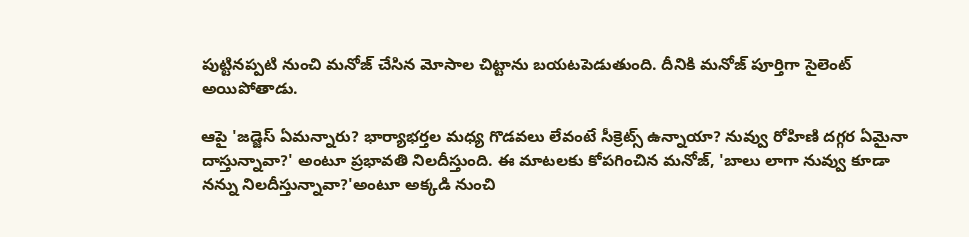పుట్టినప్పటి నుంచి మనోజ్ చేసిన మోసాల చిట్టాను బయటపెడుతుంది. దీనికి మనోజ్ పూర్తిగా సైలెంట్ అయిపోతాడు.

ఆపై 'జడ్జెస్ ఏమన్నారు? భార్యాభర్తల మధ్య గొడవలు లేవంటే సీక్రెట్స్ ఉన్నాయా? నువ్వు రోహిణి దగ్గర ఏమైనా దాస్తున్నావా?' అంటూ ప్రభావతి నిలదీస్తుంది. ఈ మాటలకు కోపగించిన మనోజ్, 'బాలు లాగా నువ్వు కూడా నన్ను నిలదీస్తున్నావా?'అంటూ అక్కడి నుంచి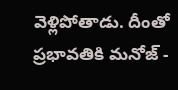వెళ్లిపోతాడు. దీంతో ప్రభావతికి మనోజ్ -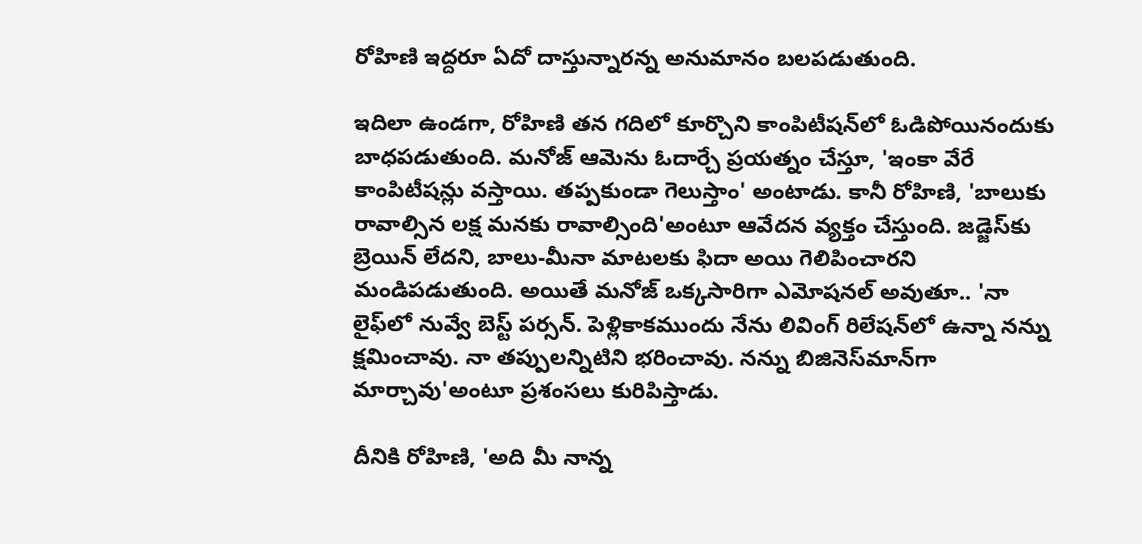రోహిణి ఇద్దరూ ఏదో దాస్తున్నారన్న అనుమానం బలపడుతుంది.

ఇదిలా ఉండగా, రోహిణి తన గదిలో కూర్చొని కాంపిటీషన్‌లో ఓడిపోయినందుకు బాధపడుతుంది. మనోజ్ ఆమెను ఓదార్చే ప్రయత్నం చేస్తూ, 'ఇంకా వేరే కాంపిటీషన్లు వస్తాయి. తప్పకుండా గెలుస్తాం' అంటాడు. కానీ రోహిణి, 'బాలుకు రావాల్సిన లక్ష మనకు రావాల్సింది'అంటూ ఆవేదన వ్యక్తం చేస్తుంది. జడ్జెస్‌కు బ్రెయిన్ లేదని, బాలు-మీనా మాటలకు ఫిదా అయి గెలిపించారని మండిపడుతుంది. అయితే మనోజ్ ఒక్కసారిగా ఎమోషనల్ అవుతూ.. 'నా లైఫ్‌లో నువ్వే బెస్ట్ పర్సన్. పెళ్లికాకముందు నేను లివింగ్ రిలేషన్‌లో ఉన్నా నన్ను క్షమించావు. నా తప్పులన్నిటిని భరించావు. నన్ను బిజినెస్‌మాన్‌గా మార్చావు'అంటూ ప్రశంసలు కురిపిస్తాడు.

దీనికి రోహిణి, 'అది మీ నాన్న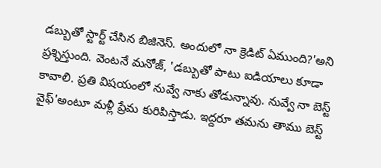డబ్బుతో స్టార్ట్ చేసిన బిజినెస్. అందులో నా క్రెడిట్ ఏముంది?'అని ప్రశ్నిస్తుంది. వెంటనే మనోజ్, 'డబ్బుతో పాటు ఐడియాలు కూడా కావాలి. ప్రతి విషయంలో నువ్వే నాకు తోడున్నావు. నువ్వే నా బెస్ట్ వైఫ్'అంటూ మళ్లీ ప్రేమ కురిపిస్తాడు. ఇద్దరూ తమను తాము బెస్ట్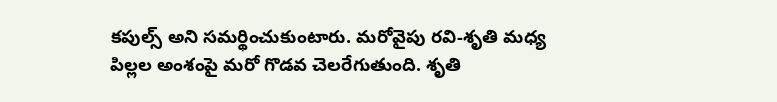కపుల్స్ అని సమర్థించుకుంటారు. మరోవైపు రవి-శృతి మధ్య పిల్లల అంశంపై మరో గొడవ చెలరేగుతుంది. శృతి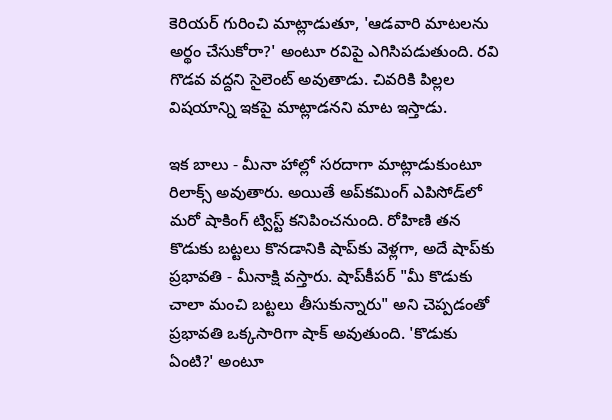కెరియర్ గురించి మాట్లాడుతూ, 'ఆడవారి మాటలను అర్థం చేసుకోరా?' అంటూ రవిపై ఎగిసిపడుతుంది. రవి గొడవ వద్దని సైలెంట్ అవుతాడు. చివరికి పిల్లల విషయాన్ని ఇకపై మాట్లాడనని మాట ఇస్తాడు.

ఇక బాలు - మీనా హాల్లో సరదాగా మాట్లాడుకుంటూ రిలాక్స్ అవుతారు. అయితే అప్‌కమింగ్ ఎపిసోడ్‌లో మరో షాకింగ్ ట్విస్ట్ కనిపించనుంది. రోహిణి తన కొడుకు బట్టలు కొనడానికి షాప్‌కు వెళ్లగా, అదే షాప్‌కు ప్రభావతి - మీనాక్షి వస్తారు. షాప్‌కీపర్ "మీ కొడుకు చాలా మంచి బట్టలు తీసుకున్నారు" అని చెప్పడంతో ప్రభావతి ఒక్కసారిగా షాక్ అవుతుంది. 'కొడుకు ఏంటి?' అంటూ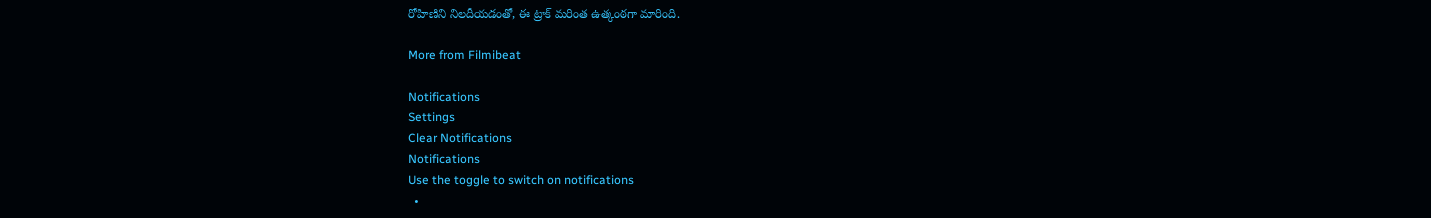రోహిణిని నిలదీయడంతో, ఈ ట్రాక్ మరింత ఉత్కంఠగా మారింది.

More from Filmibeat

Notifications
Settings
Clear Notifications
Notifications
Use the toggle to switch on notifications
  •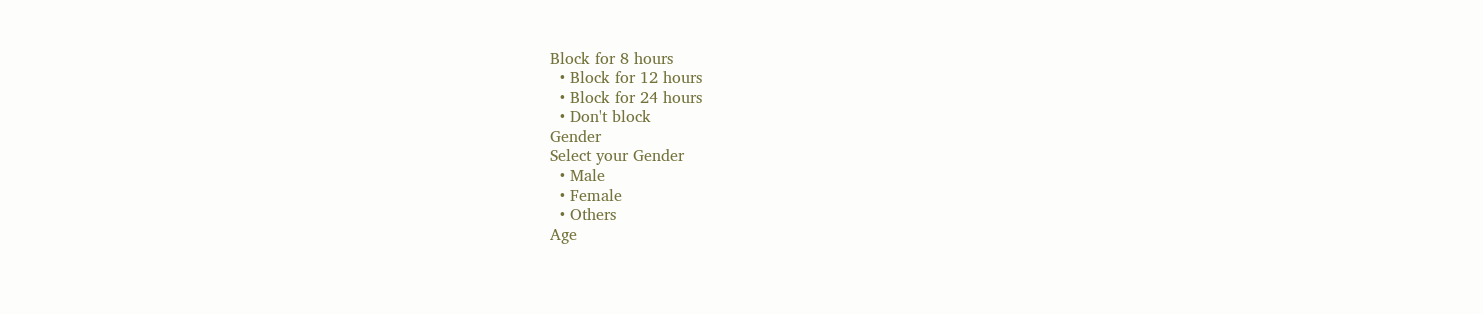Block for 8 hours
  • Block for 12 hours
  • Block for 24 hours
  • Don't block
Gender
Select your Gender
  • Male
  • Female
  • Others
Age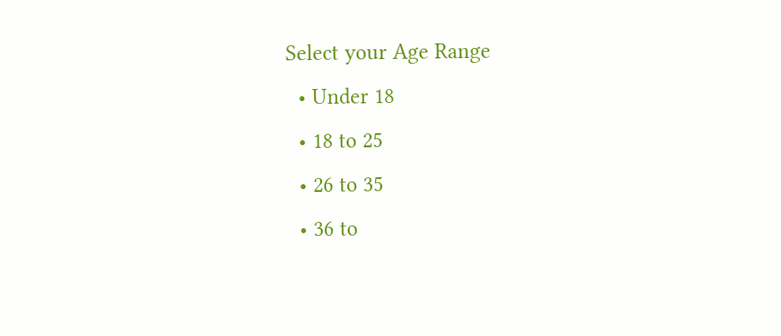Select your Age Range
  • Under 18
  • 18 to 25
  • 26 to 35
  • 36 to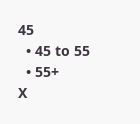45
  • 45 to 55
  • 55+
X